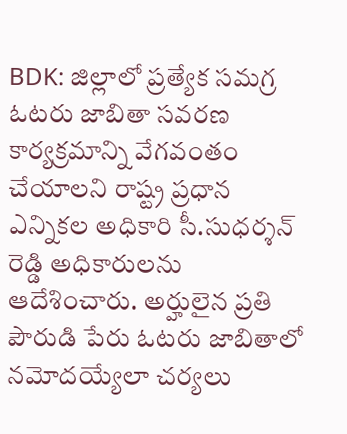BDK: జిల్లాలో ప్రత్యేక సమగ్ర ఓటరు జాబితా సవరణ కార్యక్రమాన్ని వేగవంతం చేయాలని రాష్ట్ర ప్రధాన ఎన్నికల అధికారి సీ.సుధర్శన్ రెడ్డి అధికారులను ఆదేశించారు. అర్హులైన ప్రతి పౌరుడి పేరు ఓటరు జాబితాలో నమోదయ్యేలా చర్యలు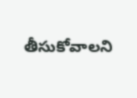తీసుకోవాలని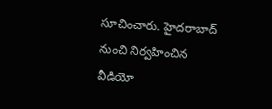సూచించారు. హైదరాబాద్ నుంచి నిర్వహించిన వీడియో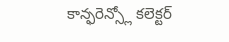కాన్ఫరెన్స్లో కలెక్టర్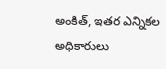అంకిత్, ఇతర ఎన్నికల అధికారులు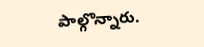పాల్గొన్నారు.